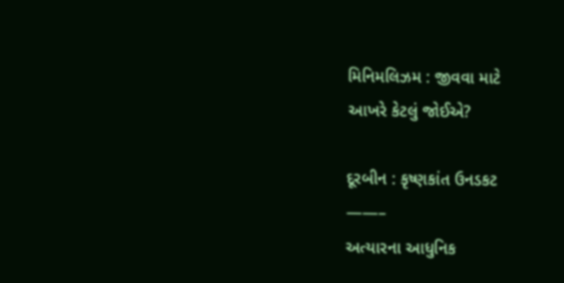મિનિમલિઝમ : જીવવા માટે
આખરે કેટલું જોઈએ?

દૂરબીન : કૃષ્ણકાંત ઉનડકટ
——–
અત્યારના આધુનિક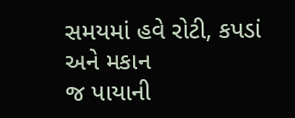સમયમાં હવે રોટી, કપડાં અને મકાન
જ પાયાની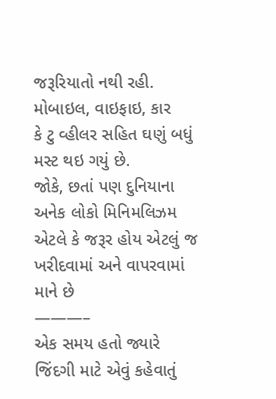જરૂરિયાતો નથી રહી. મોબાઇલ, વાઇફાઇ, કાર
કે ટુ વ્હીલર સહિત ઘણું બધું મસ્ટ થઇ ગયું છે.
જોકે, છતાં પણ દુનિયાના અનેક લોકો મિનિમલિઝમ
એટલે કે જરૂર હોય એટલું જ ખરીદવામાં અને વાપરવામાં માને છે
———–
એક સમય હતો જ્યારે જિંદગી માટે એવું કહેવાતું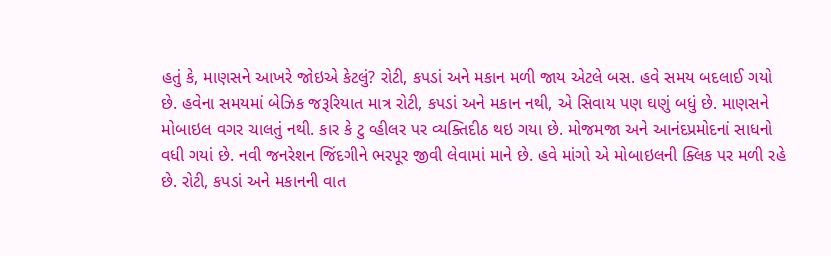હતું કે, માણસને આખરે જોઇએ કેટલું? રોટી, કપડાં અને મકાન મળી જાય એટલે બસ. હવે સમય બદલાઈ ગયો છે. હવેના સમયમાં બેઝિક જરૂરિયાત માત્ર રોટી, કપડાં અને મકાન નથી, એ સિવાય પણ ઘણું બધું છે. માણસને મોબાઇલ વગર ચાલતું નથી. કાર કે ટુ વ્હીલર પર વ્યક્તિદીઠ થઇ ગયા છે. મોજમજા અને આનંદપ્રમોદનાં સાધનો વધી ગયાં છે. નવી જનરેશન જિંદગીને ભરપૂર જીવી લેવામાં માને છે. હવે માંગો એ મોબાઇલની ક્લિક પર મળી રહે છે. રોટી, કપડાં અને મકાનની વાત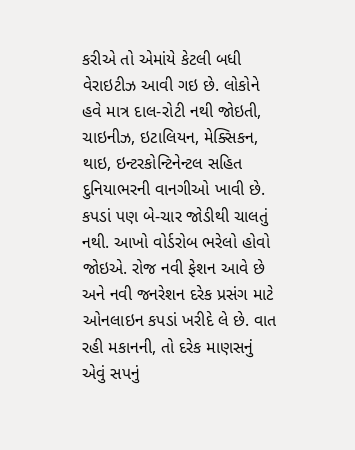કરીએ તો એમાંયે કેટલી બધી વેરાઇટીઝ આવી ગઇ છે. લોકોને હવે માત્ર દાલ-રોટી નથી જોઇતી, ચાઇનીઝ, ઇટાલિયન, મેક્સિકન, થાઇ, ઇન્ટરકોન્ટિનેન્ટલ સહિત દુનિયાભરની વાનગીઓ ખાવી છે. કપડાં પણ બે-ચાર જોડીથી ચાલતું નથી. આખો વોર્ડરોબ ભરેલો હોવો જોઇએ. રોજ નવી ફેશન આવે છે અને નવી જનરેશન દરેક પ્રસંગ માટે ઓનલાઇન કપડાં ખરીદે લે છે. વાત રહી મકાનની, તો દરેક માણસનું એવું સપનું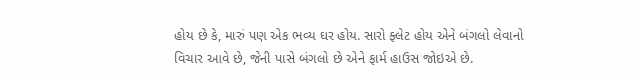હોય છે કે, મારું પણ એક ભવ્ય ઘર હોય. સારો ફ્લેટ હોય એને બંગલો લેવાનો વિચાર આવે છે, જેની પાસે બંગલો છે એને ફાર્મ હાઉસ જોઇએ છે.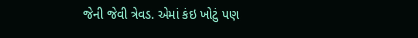જેની જેવી ત્રેવડ. એમાં કંઇ ખોટું પણ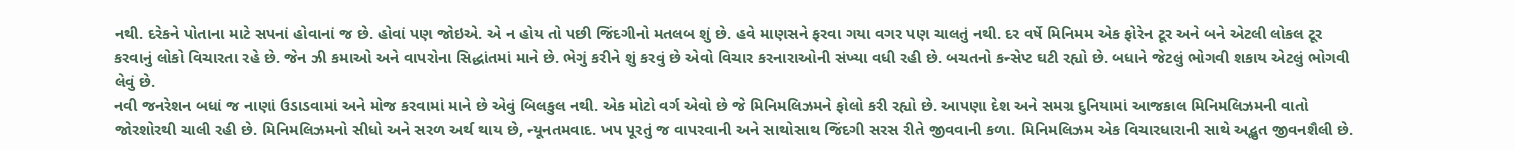નથી. દરેકને પોતાના માટે સપનાં હોવાનાં જ છે. હોવાં પણ જોઇએ. એ ન હોય તો પછી જિંદગીનો મતલબ શું છે. હવે માણસને ફરવા ગયા વગર પણ ચાલતું નથી. દર વર્ષે મિનિમમ એક ફોરેન ટૂર અને બને એટલી લોકલ ટૂર કરવાનું લોકો વિચારતા રહે છે. જેન ઝી કમાઓ અને વાપરોના સિદ્ધાંતમાં માને છે. ભેગું કરીને શું કરવું છે એવો વિચાર કરનારાઓની સંખ્યા વધી રહી છે. બચતનો કન્સેપ્ટ ઘટી રહ્યો છે. બધાને જેટલું ભોગવી શકાય એટલું ભોગવી લેવું છે.
નવી જનરેશન બધાં જ નાણાં ઉડાડવામાં અને મોજ કરવામાં માને છે એવું બિલકુલ નથી. એક મોટો વર્ગ એવો છે જે મિનિમલિઝમને ફોલો કરી રહ્યો છે. આપણા દેશ અને સમગ્ર દુનિયામાં આજકાલ મિનિમલિઝમની વાતો જોરશોરથી ચાલી રહી છે. મિનિમલિઝમનો સીધો અને સરળ અર્થ થાય છે, ન્યૂનતમવાદ. ખપ પૂરતું જ વાપરવાની અને સાથોસાથ જિંદગી સરસ રીતે જીવવાની કળા. મિનિમલિઝમ એક વિચારધારાની સાથે અદ્ભુત જીવનશૈલી છે.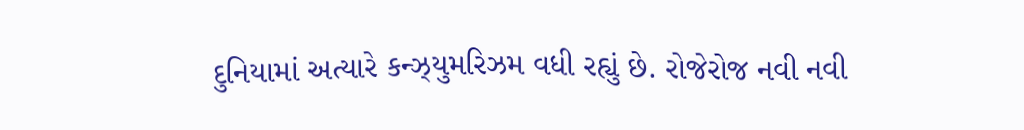દુનિયામાં અત્યારે કન્ઝ્યુમરિઝમ વધી રહ્યું છે. રોજેરોજ નવી નવી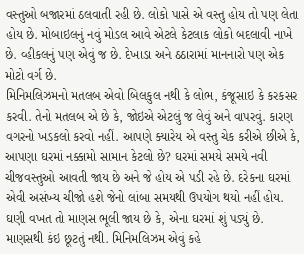વસ્તુઓ બજારમાં ઠલવાતી રહી છે. લોકો પાસે એ વસ્તુ હોય તો પણ લેતા હોય છે. મોબાઇલનું નવું મોડલ આવે એટલે કેટલાક લોકો બદલાવી નાખે છે. વ્હીકલનું પણ એવું જ છે. દેખાડા અને ઠઠારામાં માનનારો પણ એક મોટો વર્ગ છે.
મિનિમલિઝમનો મતલબ એવો બિલકુલ નથી કે લોભ, કંજૂસાઇ કે કરકસર કરવી. તેનો મતલબ એ છે કે, જોઇએ એટલું જ લેવું અને વાપરવું. કારણ વગરનો ખડકલો કરવો નહીં. આપણે ક્યારેય એ વસ્તુ ચેક કરીએ છીએ કે, આપણા ઘરમાં નક્કામો સામાન કેટલો છે? ઘરમાં સમયે સમયે નવી ચીજવસ્તુઓ આવતી જાય છે અને જે હોય એ પડી રહે છે. દરેકના ઘરમાં એવી અસંખ્ય ચીજો હશે જેનો લાંબા સમયથી ઉપયોગ થયો નહીં હોય. ઘણી વખત તો માણસ ભૂલી જાય છે કે, એના ઘરમાં શું પડ્યું છે. માણસથી કંઇ છૂટતું નથી. મિનિમલિઝમ એવું કહે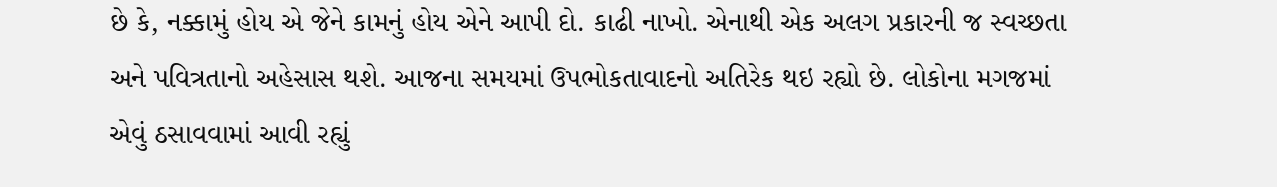છે કે, નક્કામું હોય એ જેને કામનું હોય એને આપી દો. કાઢી નાખો. એનાથી એક અલગ પ્રકારની જ સ્વચ્છતા અને પવિત્રતાનો અહેસાસ થશે. આજના સમયમાં ઉપભોકતાવાદનો અતિરેક થઇ રહ્યો છે. લોકોના મગજમાં એવું ઠસાવવામાં આવી રહ્યું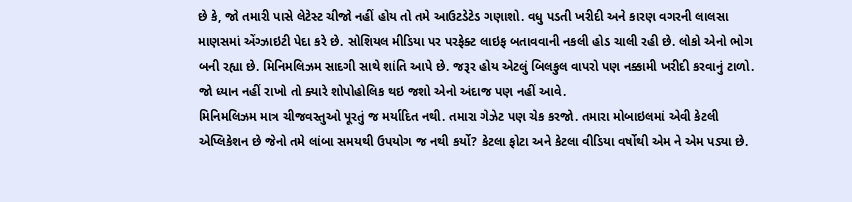છે કે, જો તમારી પાસે લેટેસ્ટ ચીજો નહીં હોય તો તમે આઉટડેટેડ ગણાશો. વધુ પડતી ખરીદી અને કારણ વગરની લાલસા માણસમાં એંગ્ઝાઇટી પેદા કરે છે. સોશિયલ મીડિયા પર પરફેક્ટ લાઇફ બતાવવાની નકલી હોડ ચાલી રહી છે. લોકો એનો ભોગ બની રહ્યા છે. મિનિમલિઝમ સાદગી સાથે શાંતિ આપે છે. જરૂર હોય એટલું બિલકુલ વાપરો પણ નક્કામી ખરીદી કરવાનું ટાળો. જો ધ્યાન નહીં રાખો તો ક્યારે શોપોહોલિક થઇ જશો એનો અંદાજ પણ નહીં આવે.
મિનિમલિઝમ માત્ર ચીજવસ્તુઓ પૂરતું જ મર્યાદિત નથી. તમારા ગેઝેટ પણ ચેક કરજો. તમારા મોબાઇલમાં એવી કેટલી એપ્લિકેશન છે જેનો તમે લાંબા સમયથી ઉપયોગ જ નથી કર્યો? કેટલા ફોટા અને કેટલા વીડિયા વર્ષોથી એમ ને એમ પડ્યા છે.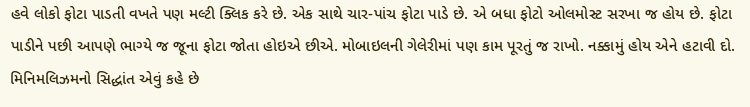હવે લોકો ફોટા પાડતી વખતે પણ મલ્ટી ક્લિક કરે છે. એક સાથે ચાર-પાંચ ફોટા પાડે છે. એ બધા ફોટો ઓલમોસ્ટ સરખા જ હોય છે. ફોટા પાડીને પછી આપણે ભાગ્યે જ જૂના ફોટા જોતા હોઇએ છીએ. મોબાઇલની ગેલેરીમાં પણ કામ પૂરતું જ રાખો. નક્કામું હોય એને હટાવી દો. મિનિમલિઝમનો સિદ્ધાંત એવું કહે છે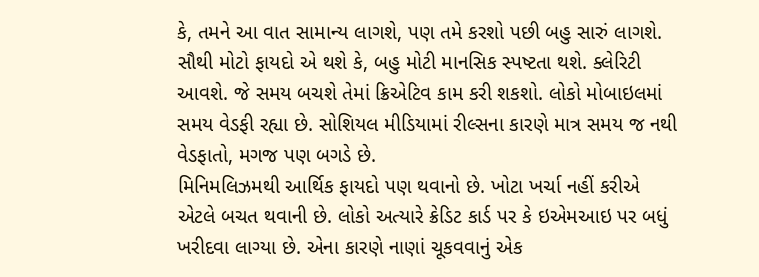કે, તમને આ વાત સામાન્ય લાગશે, પણ તમે કરશો પછી બહુ સારું લાગશે. સૌથી મોટો ફાયદો એ થશે કે, બહુ મોટી માનસિક સ્પષ્ટતા થશે. ક્લેરિટી આવશે. જે સમય બચશે તેમાં ક્રિએટિવ કામ કરી શકશો. લોકો મોબાઇલમાં સમય વેડફી રહ્યા છે. સોશિયલ મીડિયામાં રીલ્સના કારણે માત્ર સમય જ નથી વેડફાતો, મગજ પણ બગડે છે.
મિનિમલિઝમથી આર્થિક ફાયદો પણ થવાનો છે. ખોટા ખર્ચા નહીં કરીએ એટલે બચત થવાની છે. લોકો અત્યારે ક્રેડિટ કાર્ડ પર કે ઇએમઆઇ પર બધું ખરીદવા લાગ્યા છે. એના કારણે નાણાં ચૂકવવાનું એક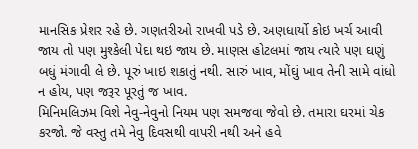માનસિક પ્રેશર રહે છે. ગણતરીઓ રાખવી પડે છે. અણધાર્યો કોઇ ખર્ચ આવી જાય તો પણ મુશ્કેલી પેદા થઇ જાય છે. માણસ હોટલમાં જાય ત્યારે પણ ઘણું બધું મંગાવી લે છે. પૂરું ખાઇ શકાતું નથી. સારું ખાવ, મોંઘું ખાવ તેની સામે વાંધો ન હોય, પણ જરૂર પૂરતું જ ખાવ.
મિનિમલિઝમ વિશે નેવુ-નેવુનો નિયમ પણ સમજવા જેવો છે. તમારા ઘરમાં ચેક કરજો. જે વસ્તુ તમે નેવુ દિવસથી વાપરી નથી અને હવે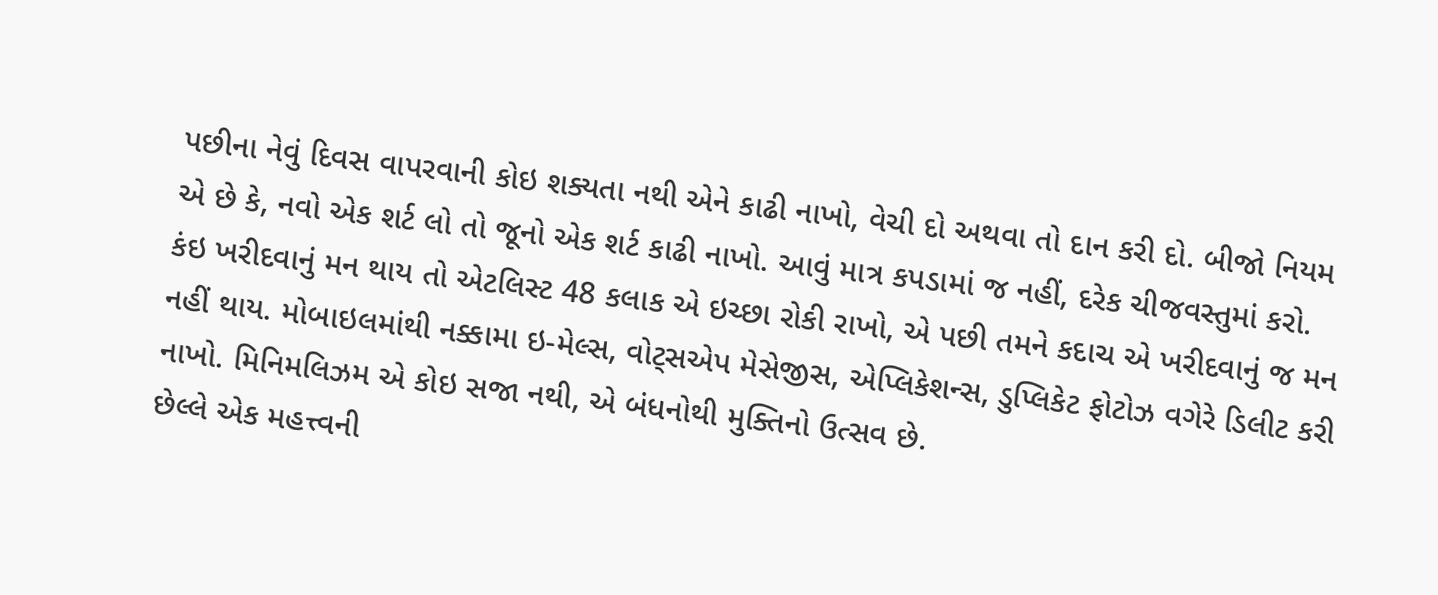પછીના નેવું દિવસ વાપરવાની કોઇ શક્યતા નથી એને કાઢી નાખો, વેચી દો અથવા તો દાન કરી દો. બીજો નિયમ એ છે કે, નવો એક શર્ટ લો તો જૂનો એક શર્ટ કાઢી નાખો. આવું માત્ર કપડામાં જ નહીં, દરેક ચીજવસ્તુમાં કરો. કંઇ ખરીદવાનું મન થાય તો એટલિસ્ટ 48 કલાક એ ઇચ્છા રોકી રાખો, એ પછી તમને કદાચ એ ખરીદવાનું જ મન નહીં થાય. મોબાઇલમાંથી નક્કામા ઇ-મેલ્સ, વોટ્સએપ મેસેજીસ, એપ્લિકેશન્સ, ડુપ્લિકેટ ફોટોઝ વગેરે ડિલીટ કરી નાખો. મિનિમલિઝમ એ કોઇ સજા નથી, એ બંધનોથી મુક્તિનો ઉત્સવ છે.
છેલ્લે એક મહત્ત્વની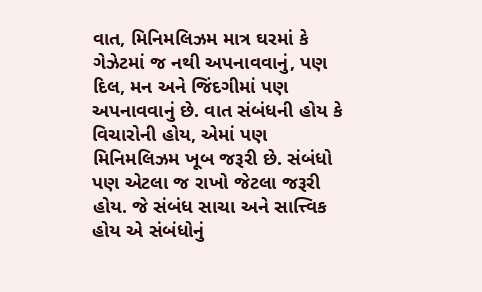વાત, મિનિમલિઝમ માત્ર ઘરમાં કે ગેઝેટમાં જ નથી અપનાવવાનું, પણ દિલ, મન અને જિંદગીમાં પણ અપનાવવાનું છે. વાત સંબંધની હોય કે વિચારોની હોય, એમાં પણ મિનિમલિઝમ ખૂબ જરૂરી છે. સંબંધો પણ એટલા જ રાખો જેટલા જરૂરી હોય. જે સંબંધ સાચા અને સાત્ત્વિક હોય એ સંબંધોનું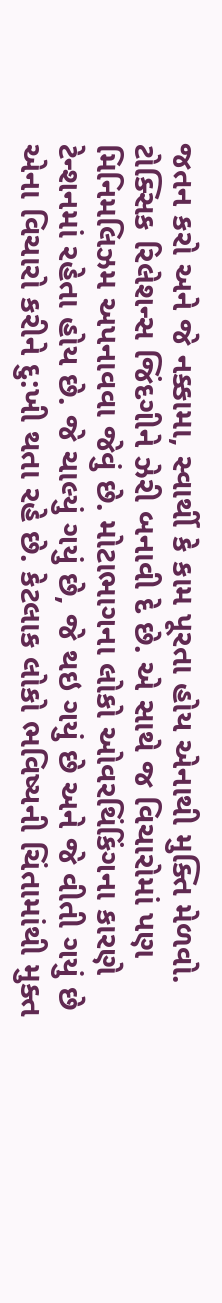જતન કરો અને જે નક્કામા, સ્વાર્થી કે કામ પૂરતા હોય એનાથી મુક્તિ મેળવો. ટોક્સિક રિલેશન્સ જિંદગીને ઝેરી બનાવી દે છે. એ સાથે જ વિચારોમાં પણ મિનિમલિઝમ અપનાવવા જેવું છે. મોટાભાગના લોકો ઓવરથિંકિંગના કારણે ટેન્શનમાં રહેતા હોય છે. જે ચાલ્યું ગયું છે, જે થઇ ગયું છે અને જે વીતી ગયું છે એના વિચારો કરીને દુ:ખી થતા રહે છે. કેટલાક લોકો ભવિષ્યની ચિંતામાંથી મુક્ત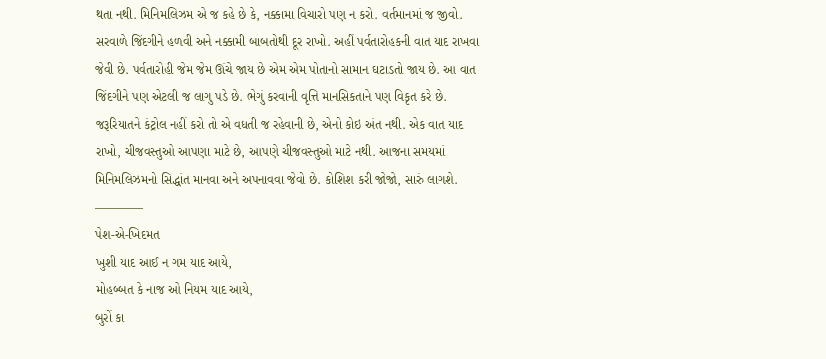થતા નથી. મિનિમલિઝમ એ જ કહે છે કે, નક્કામા વિચારો પણ ન કરો. વર્તમાનમાં જ જીવો. સરવાળે જિંદગીને હળવી અને નક્કામી બાબતોથી દૂર રાખો. અહીં પર્વતારોહકની વાત યાદ રાખવા જેવી છે. પર્વતારોહી જેમ જેમ ઊંચે જાય છે એમ એમ પોતાનો સામાન ઘટાડતો જાય છે. આ વાત જિંદગીને પણ એટલી જ લાગુ પડે છે. ભેગું કરવાની વૃત્તિ માનસિકતાને પણ વિકૃત કરે છે. જરૂરિયાતને કંટ્રોલ નહીં કરો તો એ વધતી જ રહેવાની છે, એનો કોઇ અંત નથી. એક વાત યાદ રાખો, ચીજવસ્તુઓ આપણા માટે છે, આપણે ચીજવસ્તુઓ માટે નથી. આજના સમયમાં મિનિમલિઝમનો સિદ્ધાંત માનવા અને અપનાવવા જેવો છે. કોશિશ કરી જોજો, સારું લાગશે.
————
પેશ-એ-ખિદમત
ખુશી યાદ આઈ ન ગમ યાદ આયે,
મોહબ્બત કે નાજ ઓ નિયમ યાદ આયે,
બુરોં કા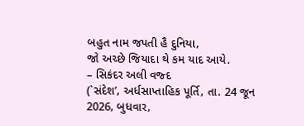બહુત નામ જપતી હૈ દુનિયા,
જો અચ્છે જિયાદા થે કમ યાદ આયે.
– સિકંદર અલી વજ્દ
(`સંદેશ’, અર્ધસાપ્તાહિક પૂર્તિ, તા. 24 જૂન 2026, બુધવાર,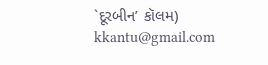`દૂરબીન’ કૉલમ)
kkantu@gmail.com